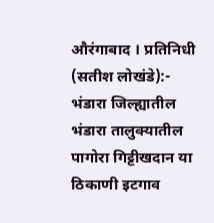औरंगाबाद । प्रतिनिधी (सतीश लोखंडे):-
भंडारा जिल्ह्यातील भंडारा तालुक्यातील पागोरा गिट्टीखदान या ठिकाणी इटगाव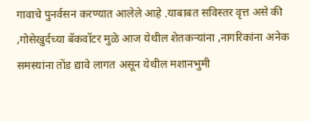गावाचे पुनर्वसन करण्यात आलेले आहे .याबाबत सविस्तर वृत्त असे की ,गोसेखुर्दच्या बॅकवॉटर मुळे आज येथील शेतकऱ्यांना ,नागरिकांना अनेक समस्यांना तोंड द्यावे लागत असून येथील मशानभुमी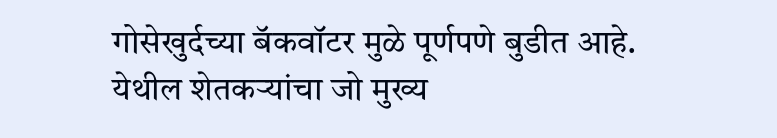गोसेखुर्दच्या बॅकवॉटर मुळे पूर्णपणे बुडीत आहे.
येथील शेतकऱ्यांचा जो मुख्य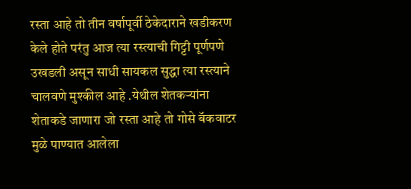रस्ता आहे तो तीन वर्षापूर्वी ठेकेदाराने खडीकरण केले होते परंतु आज त्या रस्त्याची गिट्टी पूर्णपणे उखडली असून साधी सायकल सुद्धा त्या रस्त्याने चालवणे मुश्कील आहे .येथील शेतकऱ्यांना शेताकडे जाणारा जो रस्ता आहे तो गोसे बॅकवाटर मुळे पाण्यात आलेला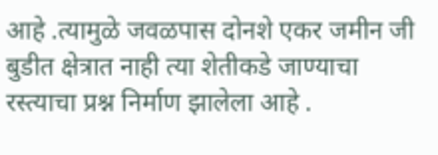आहे .त्यामुळे जवळपास दोनशे एकर जमीन जी बुडीत क्षेत्रात नाही त्या शेतीकडे जाण्याचा रस्त्याचा प्रश्न निर्माण झालेला आहे .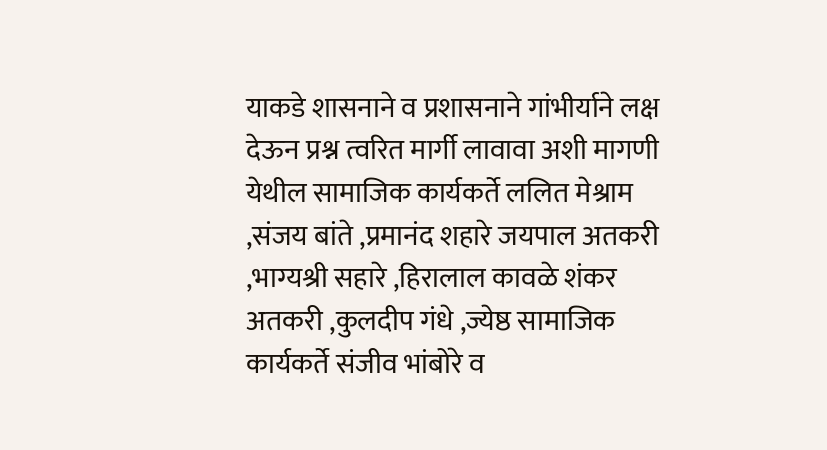याकडे शासनाने व प्रशासनाने गांभीर्याने लक्ष देऊन प्रश्न त्वरित मार्गी लावावा अशी मागणी येथील सामाजिक कार्यकर्ते ललित मेश्राम ,संजय बांते ,प्रमानंद शहारे जयपाल अतकरी ,भाग्यश्री सहारे ,हिरालाल कावळे शंकर अतकरी ,कुलदीप गंधे ,ज्येष्ठ सामाजिक कार्यकर्ते संजीव भांबोरे व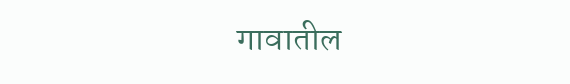गावातील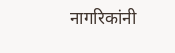नागरिकांनी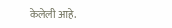केलेली आहे.